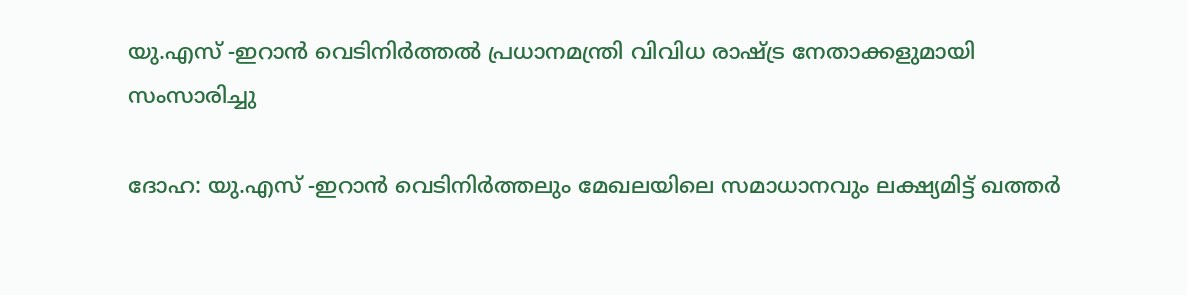യു.എസ് -ഇറാൻ വെടിനിർത്തൽ പ്രധാനമന്ത്രി വിവിധ രാഷ്ട്ര നേതാക്കളുമായി സംസാരിച്ചു

ദോഹ: യു.എസ് -ഇറാൻ വെടിനിർത്തലും മേഖലയിലെ സമാധാനവും ലക്ഷ്യമിട്ട് ഖത്തർ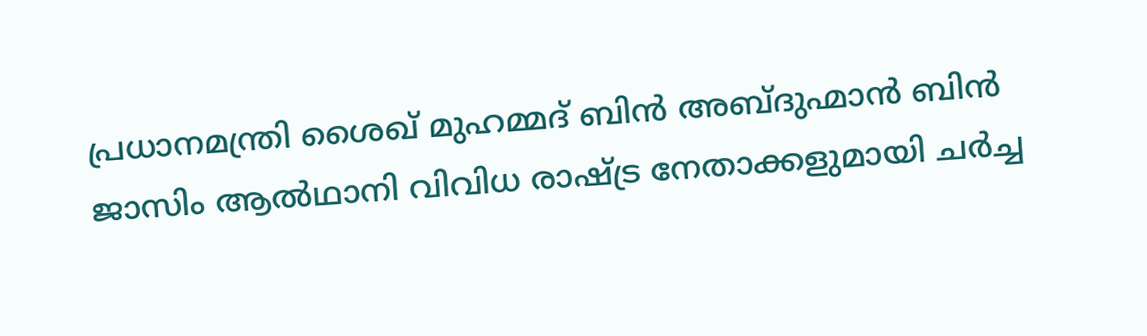പ്രധാനമന്ത്രി ശൈഖ് മുഹമ്മദ് ബിൻ അബ്ദുഹ്മാൻ ബിൻ ജാസിം ആൽഥാനി വിവിധ രാഷ്ട്ര നേതാക്കളുമായി ചർച്ച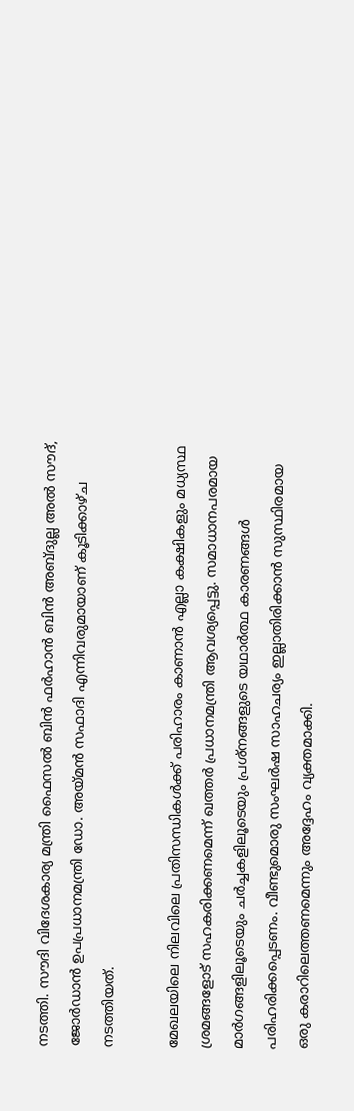നടത്തി. സൗദി വിദേശകാര്യ മന്ത്രി ഫൈസൽ ബിൻ ഫർഹാൻ ബിൻ അബ്ദുല്ല അൽ സൗദ്, ജോർഡാൻ ഉപപ്രധാനമന്ത്രി ഡോ. അയ്മൻ സഫാദി എന്നിവരുമായാണ് കൂടിക്കാഴ്ച നടത്തിയത്.

മേഖലയിലെ നിലവിലെ പ്രതിസന്ധികൾക്ക് പരിഹാരം കാണാൻ എല്ലാ കക്ഷികളും മധ്യസ്ഥ ശ്രമങ്ങളോട് സഹകരിക്കണമെന്ന് ഖത്തർ പ്രധാനമന്ത്രി ആവശ്യപ്പെട്ടു. സമാധാനപരമായ മാർഗങ്ങളിലൂടെയും ചർച്ചകളിലൂടെയും പ്രശ്നങ്ങളുടെ യഥാർത്ഥ കാരണങ്ങൾ പരിഹരിക്കപ്പെടണം. വീണ്ടുമൊരു സംഘർഷ സാഹചര്യം ഇല്ലാതിരിക്കാൻ സുസ്ഥിരമായ ഒരു കരാറിലെത്തണമെന്നും അദ്ദേഹം വ്യക്തമാക്കി.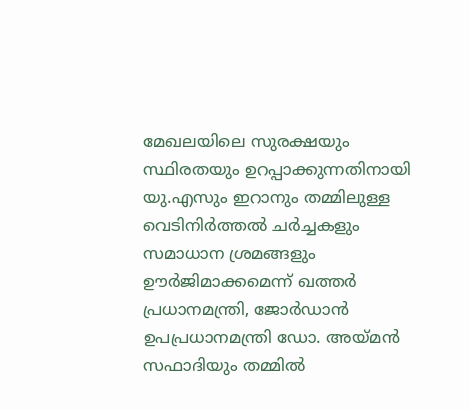മേഖലയിലെ സുരക്ഷയും സ്ഥിരതയും ഉറപ്പാക്കുന്നതിനായി യു.എസും ഇറാനും തമ്മിലുള്ള വെടിനിർത്തൽ ചർച്ചകളും സമാധാന ശ്രമങ്ങളും ഊർജിമാക്കമെന്ന് ഖത്തർ പ്രധാനമന്ത്രി, ജോർഡാൻ ഉപപ്രധാനമന്ത്രി ഡോ. അയ്മൻ സഫാദിയും തമ്മിൽ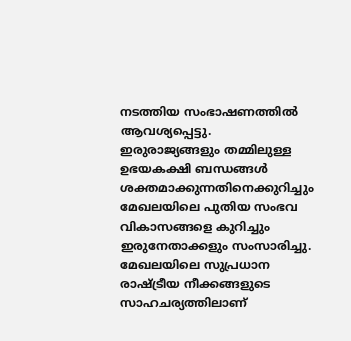നടത്തിയ സംഭാഷണത്തിൽ ആവശ്യപ്പെട്ടു. ഇരുരാജ്യങ്ങളും തമ്മിലുള്ള ഉഭയകക്ഷി ബന്ധങ്ങൾ ശക്തമാക്കുന്നതിനെക്കുറിച്ചും മേഖലയിലെ പുതിയ സംഭവ വികാസങ്ങളെ കുറിച്ചും ഇരുനേതാക്കളും സംസാരിച്ചു. മേഖലയിലെ സുപ്രധാന രാഷ്ട്രീയ നീക്കങ്ങളുടെ സാഹചര്യത്തിലാണ്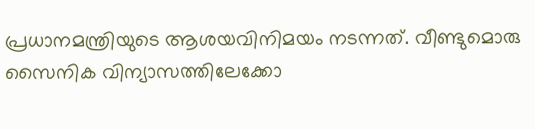പ്രധാനമന്ത്രിയുടെ ആശയവിനിമയം നടന്നത്. വീണ്ടുമൊരു സൈനിക വിന്യാസത്തിലേക്കോ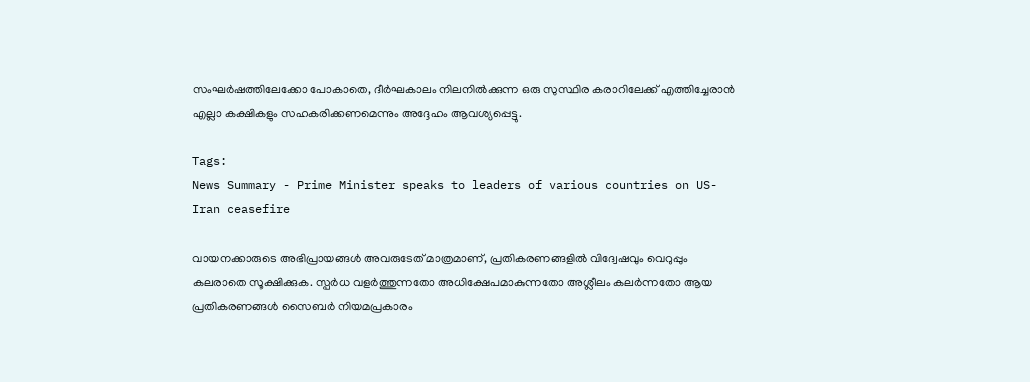സംഘർഷത്തിലേക്കോ പോകാതെ, ദീർഘകാലം നിലനിൽക്കുന്ന ഒരു സുസ്ഥിര കരാറിലേക്ക് എത്തിച്ചേരാൻ എല്ലാ കക്ഷികളും സഹകരിക്കണമെന്നും അദ്ദേഹം ആവശ്യപ്പെട്ടു.

Tags:
News Summary - Prime Minister speaks to leaders of various countries on US-Iran ceasefire

വായനക്കാരുടെ അഭിപ്രായങ്ങള്‍ അവരുടേത് മാത്രമാണ്, പ്രതികരണങ്ങളിൽ വിദ്വേഷവും വെറുപ്പും കലരാതെ സൂക്ഷിക്കുക. സ്പർധ വളർത്തുന്നതോ അധിക്ഷേപമാകുന്നതോ അശ്ലീലം കലർന്നതോ ആയ പ്രതികരണങ്ങൾ സൈബർ നിയമപ്രകാരം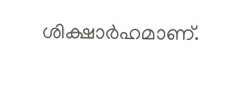ശിക്ഷാർഹമാണ്.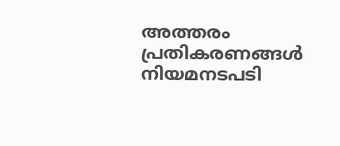അത്തരം പ്രതികരണങ്ങൾ നിയമനടപടി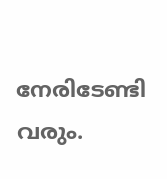നേരിടേണ്ടി വരും.